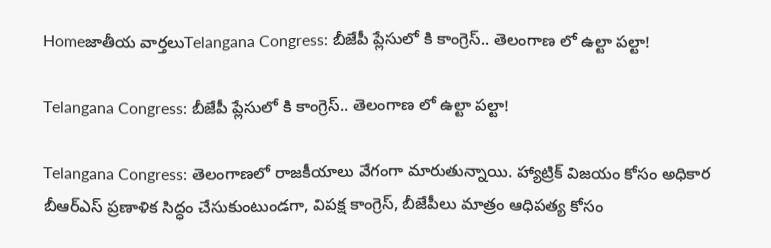Homeజాతీయ వార్తలుTelangana Congress: బీజేపీ ప్లేసులో కి కాంగ్రెస్.. తెలంగాణ లో ఉల్టా పల్టా!

Telangana Congress: బీజేపీ ప్లేసులో కి కాంగ్రెస్.. తెలంగాణ లో ఉల్టా పల్టా!

Telangana Congress: తెలంగాణలో రాజకీయాలు వేగంగా మారుతున్నాయి. హ్యాట్రిక్‌ విజయం కోసం అధికార బీఆర్‌ఎస్‌ ప్రణాళిక సిద్ధం చేసుకుంటుండగా, విపక్ష కాంగ్రెస్, బీజేపీలు మాత్రం ఆధిపత్య కోసం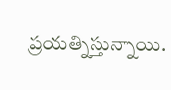ప్రయత్నిస్తున్నాయి.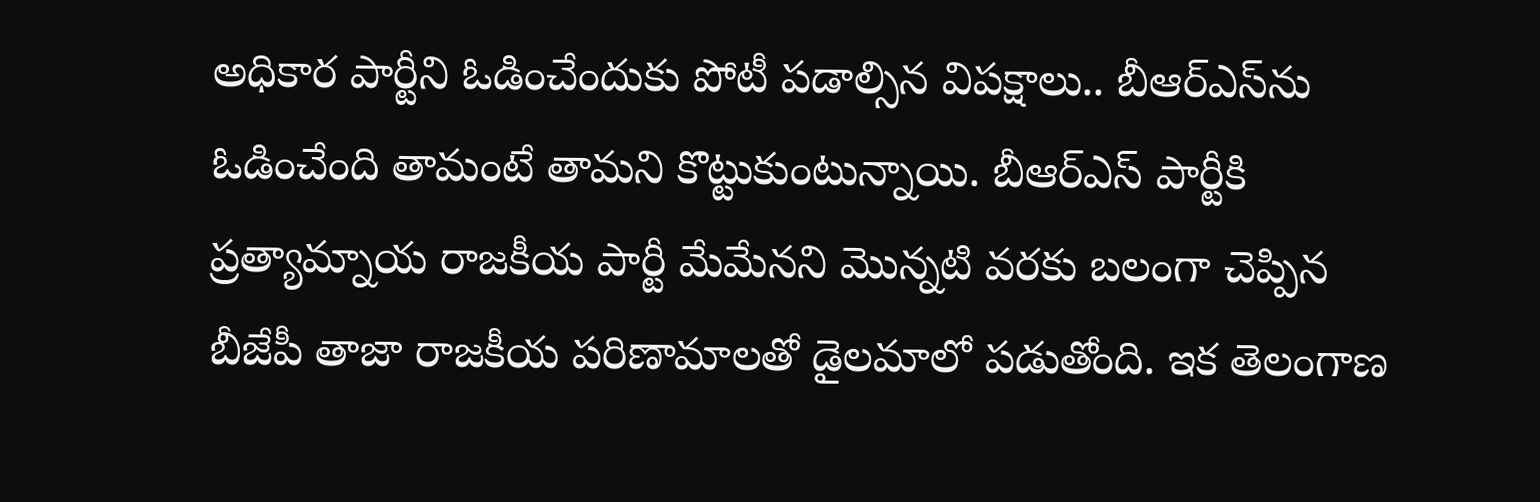అధికార పార్టీని ఓడించేందుకు పోటీ పడాల్సిన విపక్షాలు.. బీఆర్‌ఎస్‌ను ఓడించేంది తామంటే తామని కొట్టుకుంటున్నాయి. బీఆర్‌ఎస్‌ పార్టీకి ప్రత్యామ్నాయ రాజకీయ పార్టీ మేమేనని మొన్నటి వరకు బలంగా చెప్పిన బీజేపీ తాజా రాజకీయ పరిణామాలతో డైలమాలో పడుతోంది. ఇక తెలంగాణ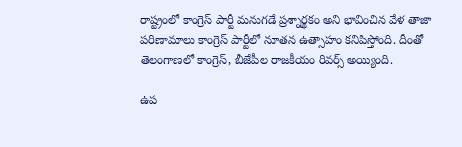రాష్ట్రంలో కాంగ్రెస్‌ పార్టీ మనుగడే ప్రశ్నార్థకం అని భావించిన వేళ తాజా పరిణామాలు కాంగ్రెస్‌ పార్టీలో నూతన ఉత్సాహం కనిపిస్తోంది. దీంతో తెలంగాణలో కాంగ్రెస్, బీజేపీల రాజకీయం రివర్స్‌ అయ్యింది.

ఉప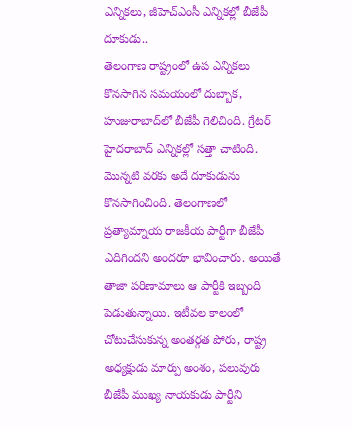ఎన్నికలు, జీహెచ్‌ఎంసీ ఎన్నికల్లో బీజేపీ దూకుడు..
తెలంగాణ రాష్ట్రంలో ఉప ఎన్నికలు కొనసాగిన సమయంలో దుబ్బాక, హుజురాబాద్‌లో బీజేపీ గెలిచింది. గ్రేటర్‌ హైదరాబాద్‌ ఎన్నికల్లో సత్తా చాటింది. మొన్నటి వరకు అదే దూకుడును కొనసాగించింది. తెలంగాణలో ప్రత్యామ్నాయ రాజకీయ పార్టీగా బీజేపీ ఎదిగిందని అందరూ భావించారు. అయితే తాజా పరిణామాలు ఆ పార్టీకి ఇబ్బంది పెడుతున్నాయి. ఇటీవల కాలంలో చోటుచేసుకున్న అంతర్గత పోరు, రాష్ట్ర అధ్యక్షుడు మార్పు అంశం, పలువురు బీజేపీ ముఖ్య నాయకుడు పార్టీని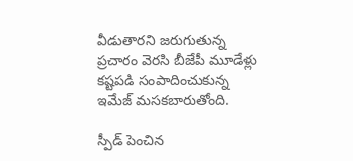వీడుతారని జరుగుతున్న ప్రచారం వెరసి బీజేపీ మూడేళ్లు కష్టపడి సంపాదించుకున్న ఇమేజ్‌ మసకబారుతోంది.

స్పీడ్‌ పెంచిన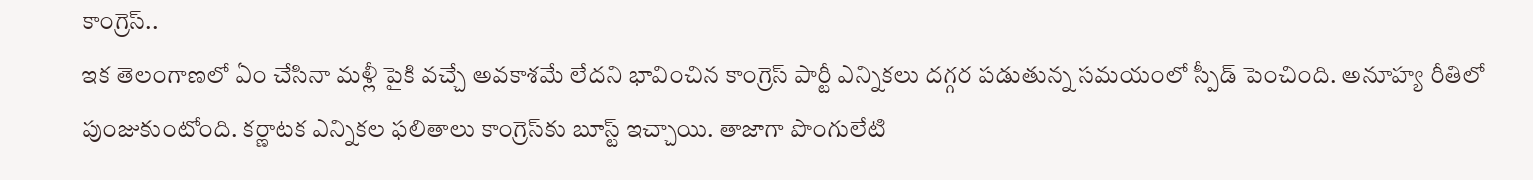కాంగ్రెస్‌..
ఇక తెలంగాణలో ఏం చేసినా మళ్లీ పైకి వచ్చే అవకాశమే లేదని భావించిన కాంగ్రెస్‌ పార్టీ ఎన్నికలు దగ్గర పడుతున్న సమయంలో స్పీడ్‌ పెంచింది. అనూహ్య రీతిలో పుంజుకుంటోంది. కర్ణాటక ఎన్నికల ఫలితాలు కాంగ్రెస్‌కు బూస్ట్‌ ఇచ్చాయి. తాజాగా పొంగులేటి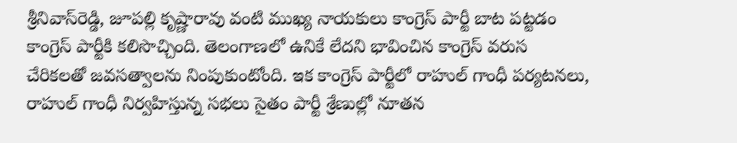శ్రీనివాస్‌రెడ్డి, జూపల్లి కృష్ణారావు వంటి ముఖ్య నాయకులు కాంగ్రెస్‌ పార్టీ బాట పట్టడం కాంగ్రెస్‌ పార్టీకి కలిసొచ్చింది. తెలంగాణలో ఉనికే లేదని భావించిన కాంగ్రెస్‌ వరుస చేరికలతో జవసత్వాలను నింపుకుంటోంది. ఇక కాంగ్రెస్‌ పార్టీలో రాహుల్‌ గాంధీ పర్యటనలు, రాహుల్‌ గాంధీ నిర్వహిస్తున్న సభలు సైతం పార్టీ శ్రేణుల్లో నూతన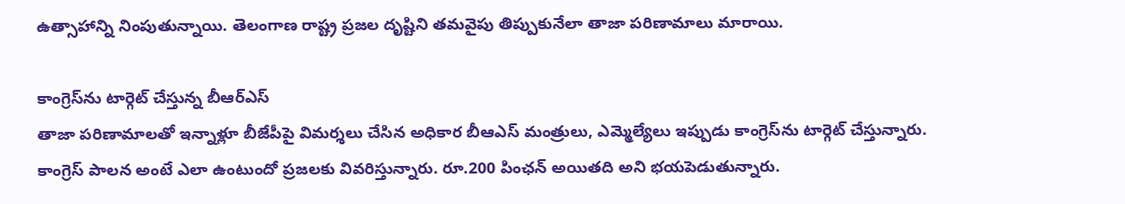ఉత్సాహాన్ని నింపుతున్నాయి. తెలంగాణ రాష్ట్ర ప్రజల దృష్టిని తమవైపు తిప్పుకునేలా తాజా పరిణామాలు మారాయి.

కాంగ్రెస్‌ను టార్గెట్‌ చేస్తున్న బీఆర్‌ఎస్‌
తాజా పరిణామాలతో ఇన్నాళ్లూ బీజేపీపై విమర్శలు చేసిన అధికార బీఆఎస్‌ మంత్రులు, ఎమ్మెల్యేలు ఇప్పుడు కాంగ్రెస్‌ను టార్గెట్‌ చేస్తున్నారు. కాంగ్రెస్‌ పాలన అంటే ఎలా ఉంటుందో ప్రజలకు వివరిస్తున్నారు. రూ.200 పింఛన్‌ అయితది అని భయపెడుతున్నారు.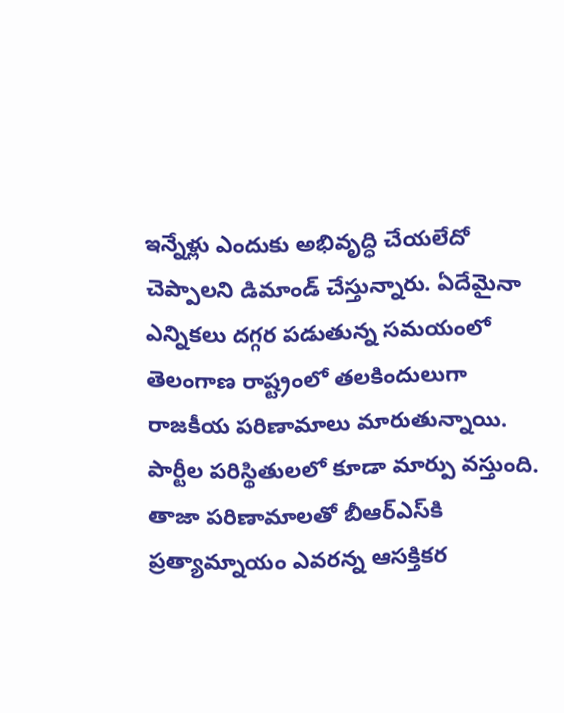ఇన్నేళ్లు ఎందుకు అభివృద్ధి చేయలేదో చెప్పాలని డిమాండ్‌ చేస్తున్నారు. ఏదేమైనా ఎన్నికలు దగ్గర పడుతున్న సమయంలో తెలంగాణ రాష్ట్రంలో తలకిందులుగా రాజకీయ పరిణామాలు మారుతున్నాయి. పార్టీల పరిస్థితులలో కూడా మార్పు వస్తుంది. తాజా పరిణామాలతో బీఆర్‌ఎస్‌కి ప్రత్యామ్నాయం ఎవరన్న ఆసక్తికర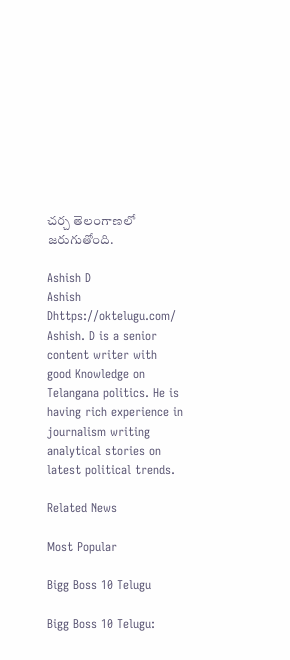చర్చ తెలంగాణలో జరుగుతోంది.

Ashish D
Ashish Dhttps://oktelugu.com/
Ashish. D is a senior content writer with good Knowledge on Telangana politics. He is having rich experience in journalism writing analytical stories on latest political trends.

Related News

Most Popular

Bigg Boss 10 Telugu

Bigg Boss 10 Telugu: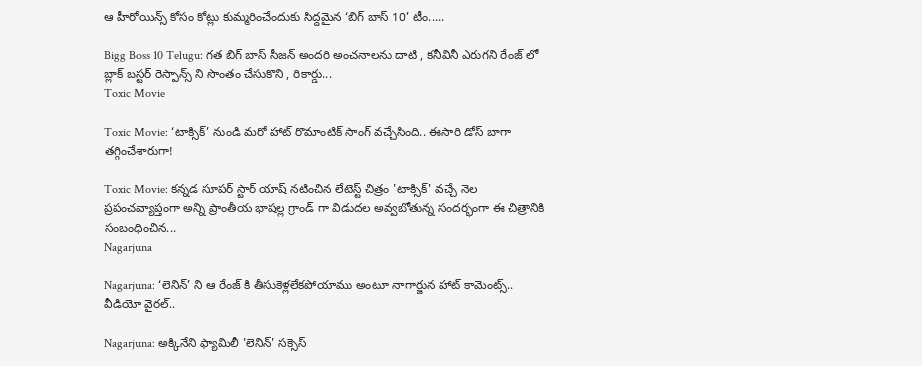ఆ హీరోయిన్స్ కోసం కోట్లు కుమ్మరించేందుకు సిద్దమైన ‘బిగ్ బాస్ 10’ టీం.....

Bigg Boss 10 Telugu: గత బిగ్ బాస్ సీజన్ అందరి అంచనాలను దాటి , కనీవినీ ఎరుగని రేంజ్ లో బ్లాక్ బస్టర్ రెస్పాన్స్ ని సొంతం చేసుకొని , రికార్డు...
Toxic Movie

Toxic Movie: ‘టాక్సిక్’ నుండి మరో హాట్ రొమాంటిక్ సాంగ్ వచ్చేసింది.. ఈసారి డోస్ బాగా తగ్గించేశారుగా!

Toxic Movie: కన్నడ సూపర్ స్టార్ యాష్ నటించిన లేటెస్ట్ చిత్రం 'టాక్సిక్' వచ్చే నెల ప్రపంచవ్యాప్తంగా అన్ని ప్రాంతీయ భాషల్ల గ్రాండ్ గా విడుదల అవ్వబోతున్న సందర్భంగా ఈ చిత్రానికి సంబంధించిన...
Nagarjuna

Nagarjuna: ‘లెనిన్’ ని ఆ రేంజ్ కి తీసుకెళ్లలేకపోయాము అంటూ నాగార్జున హాట్ కామెంట్స్.. వీడియో వైరల్..

Nagarjuna: అక్కినేని ఫ్యామిలీ 'లెనిన్' సక్సెస్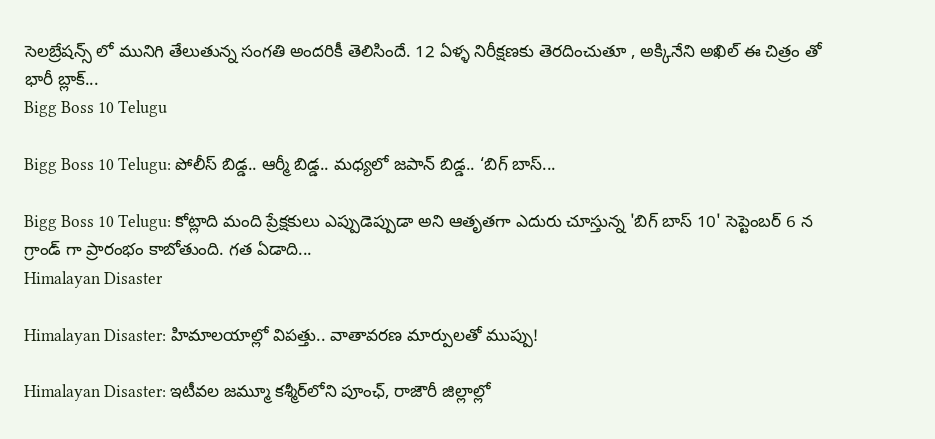సెలబ్రేషన్స్ లో మునిగి తేలుతున్న సంగతి అందరికీ తెలిసిందే. 12 ఏళ్ళ నిరీక్షణకు తెరదించుతూ , అక్కినేని అఖిల్ ఈ చిత్రం తో భారీ బ్లాక్...
Bigg Boss 10 Telugu

Bigg Boss 10 Telugu: పోలీస్ బిడ్డ.. ఆర్మీ బిడ్డ.. మధ్యలో జపాన్ బిడ్డ.. ‘బిగ్ బాస్...

Bigg Boss 10 Telugu: కోట్లాది మంది ప్రేక్షకులు ఎప్పుడెప్పుడా అని ఆతృతగా ఎదురు చూస్తున్న 'బిగ్ బాస్ 10' సెప్టెంబర్ 6 న గ్రాండ్ గా ప్రారంభం కాబోతుంది. గత ఏడాది...
Himalayan Disaster

Himalayan Disaster: హిమాలయాల్లో విపత్తు.. వాతావరణ మార్పులతో ముప్పు!

Himalayan Disaster: ఇటీవల జమ్మూ కశ్మీర్‌లోని పూంఛ్, రాజౌరీ జిల్లాల్లో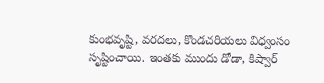కుంభవృష్టి, వరదలు, కొండచరియలు విధ్వంసం సృష్టించాయి. ఇంతకు ముందు డోడా, కిష్వార్‌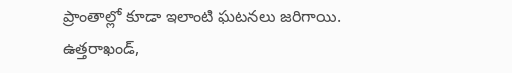ప్రాంతాల్లో కూడా ఇలాంటి ఘటనలు జరిగాయి. ఉత్తరాఖండ్,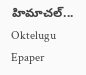హిమాచల్‌...
Oktelugu Epaper